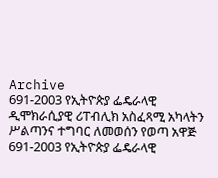Archive
691-2003 የኢትዮጵያ ፌዴራላዊ ዲሞክራሲያዊ ሪፐብሊክ አስፈጻሚ አካላትን ሥልጣንና ተግባር ለመወሰን የወጣ አዋጅ
691-2003 የኢትዮጵያ ፌዴራላዊ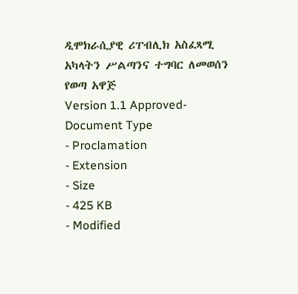ዲሞክራሲያዊ ሪፐብሊክ አስፈጻሚ አካላትን ሥልጣንና ተግባር ለመወሰን የወጣ አዋጅ
Version 1.1 Approved- Document Type
- Proclamation
- Extension
- Size
- 425 KB
- Modified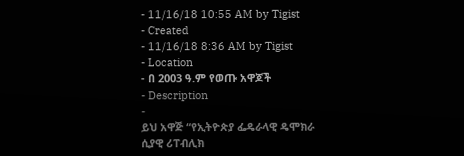- 11/16/18 10:55 AM by Tigist
- Created
- 11/16/18 8:36 AM by Tigist
- Location
- በ 2003 ዓ.ም የወጡ አዋጆች
- Description
-
ይህ አዋጅ “የኢትዮጵያ ፌዴራላዊ ዴሞክራ
ሲያዊ ሪፐብሊክ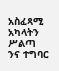አስፈጻሚ አካላትን ሥልጣ
ንና ተግባር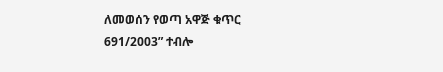ለመወሰን የወጣ አዋጅ ቁጥር
691/2003” ተብሎ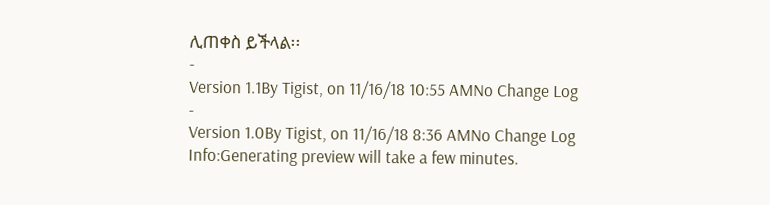ሊጠቀስ ይችላል፡፡
-
Version 1.1By Tigist, on 11/16/18 10:55 AMNo Change Log
-
Version 1.0By Tigist, on 11/16/18 8:36 AMNo Change Log
Info:Generating preview will take a few minutes.